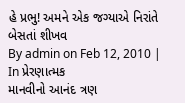હે પ્રભુ! અમને એક જગ્યાએ નિરાંતે બેસતાં શીખવ
By admin on Feb 12, 2010 | In પ્રેરણાત્મક
માનવીનો આનંદ ત્રણ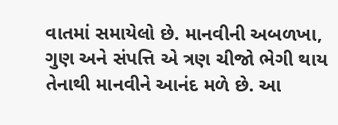વાતમાં સમાયેલો છે. માનવીની અબળખા, ગુણ અને સંપત્તિ એ ત્રણ ચીજો ભેગી થાય તેનાથી માનવીને આનંદ મળે છે. આ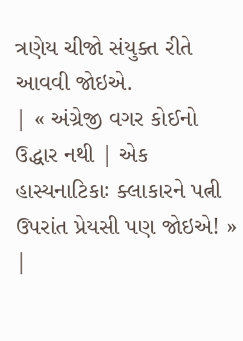ત્રણેય ચીજો સંયુક્ત રીતે આવવી જોઇએ.
| « અંગ્રેજી વગર કોઈનો ઉદ્ધાર નથી | એક હાસ્યનાટિકાઃ ક્લાકારને પત્ની ઉપરાંત પ્રેયસી પણ જોઇએ! » |